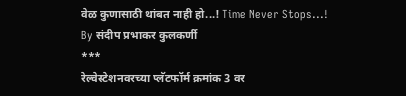वेळ कुणासाठी थांबत नाही हो...! Time Never Stops...!
By संदीप प्रभाकर कुलकर्णी
***
रेल्वेस्टेशनवरच्या प्लॅटफॉर्म क्रमांक 3 वर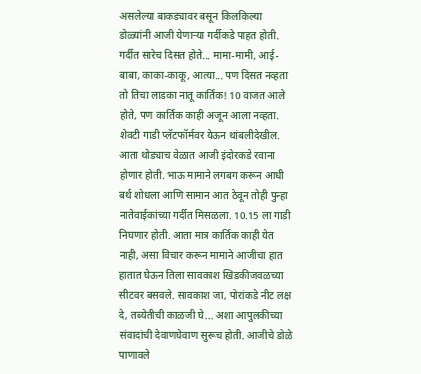असलेल्या बाकड्यावर बसून किलकिल्या डोळ्यांनी आजी येणाऱ्या गर्दीकडे पाहत होती. गर्दीत सारेच दिसत होते... मामा-मामी, आई-बाबा, काका-काकू, आत्या... पण दिसत नव्हता तो तिचा लाडका नातू कार्तिक! 10 वाजत आले होते, पण कार्तिक काही अजून आला नव्हता. शेवटी गाडी प्लॅटफॉर्मवर येऊन थांबलीदेखील. आता थोड्याच वेळात आजी इंदोरकडे रवाना होणार होती. भाऊ मामाने लगबग करून आधी बर्थ शोधला आणि सामान आत ठेवून तोही पुन्हा नातेवाईकांच्या गर्दीत मिसळला. 10.15 ला गाडी निघणार होती. आता मात्र कार्तिक काही येत नाही, असा विचार करून मामाने आजीचा हात हातात घेऊन तिला सावकाश खिडकीजवळच्या सीटवर बसवले. सावकाश जा, पोरांकडे नीट लक्ष दे, तब्येतीची काळजी घे... अशा आपुलकीच्या संवादांची देवाणघेवाण सुरूच होती. आजीचे डोळे पाणावले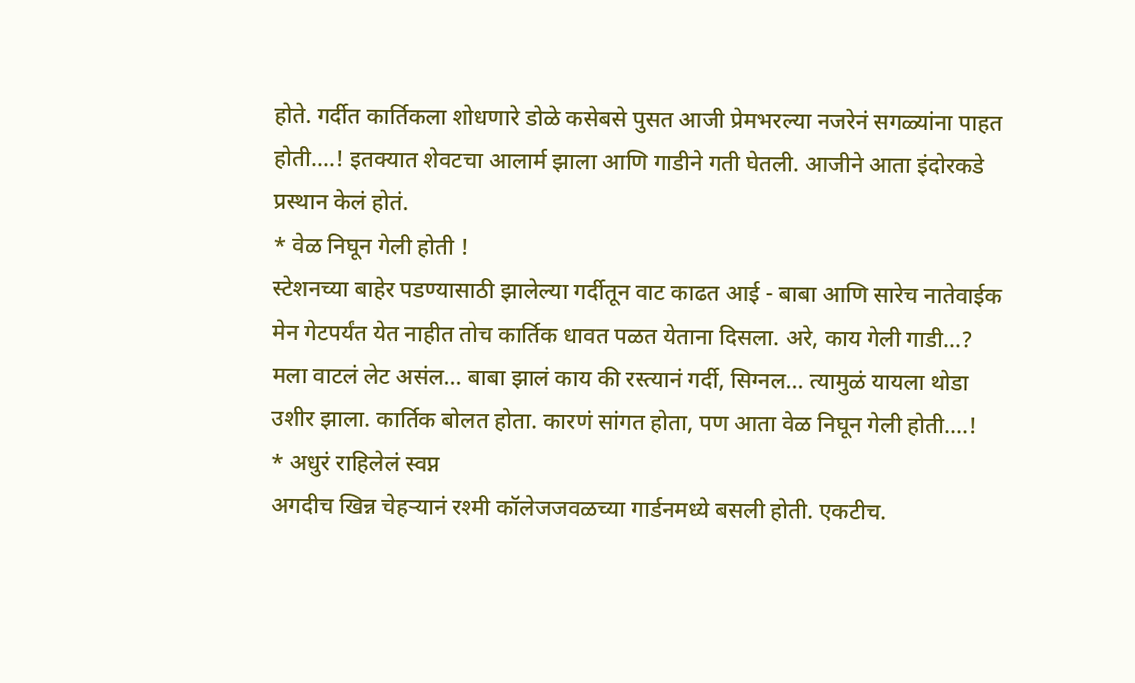होते. गर्दीत कार्तिकला शोधणारे डोळे कसेबसे पुसत आजी प्रेमभरल्या नजरेनं सगळ्यांना पाहत होती....! इतक्यात शेवटचा आलार्म झाला आणि गाडीने गती घेतली. आजीने आता इंदोरकडे प्रस्थान केलं होतं.
* वेळ निघून गेली होती !
स्टेशनच्या बाहेर पडण्यासाठी झालेल्या गर्दीतून वाट काढत आई - बाबा आणि सारेच नातेवाईक मेन गेटपर्यंत येत नाहीत तोच कार्तिक धावत पळत येताना दिसला. अरे, काय गेली गाडी...? मला वाटलं लेट असंल... बाबा झालं काय की रस्त्यानं गर्दी, सिग्नल... त्यामुळं यायला थोडा उशीर झाला. कार्तिक बोलत होता. कारणं सांगत होता, पण आता वेळ निघून गेली होती....!
* अधुरं राहिलेलं स्वप्न
अगदीच खिन्न चेहऱ्यानं रश्मी कॉलेजजवळच्या गार्डनमध्ये बसली होती. एकटीच.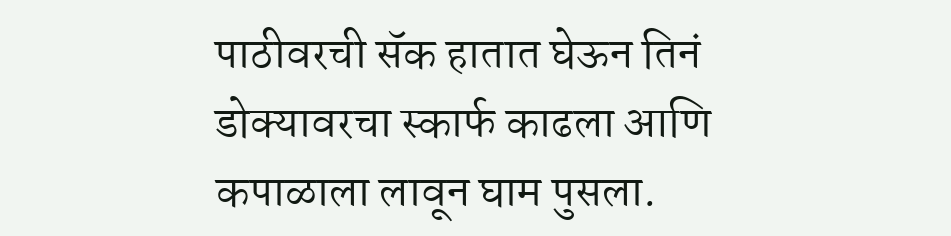पाठीवरची सॅक हातात घेऊन तिनं डोक्यावरचा स्कार्फ काढला आणि कपाळाला लावून घाम पुसला.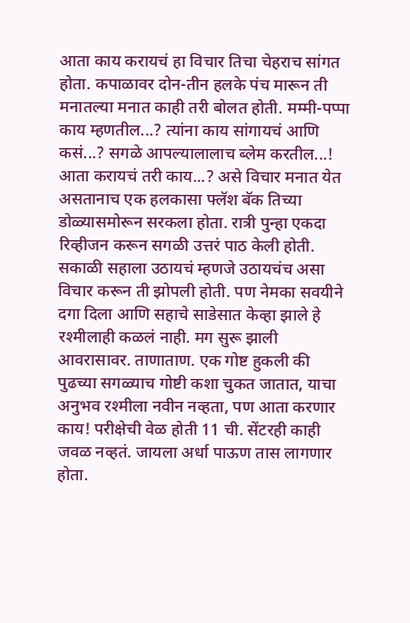आता काय करायचं हा विचार तिचा चेहराच सांगत होता. कपाळावर दोन-तीन हलके पंच मारून ती मनातल्या मनात काही तरी बोलत होती. मम्मी-पप्पा काय म्हणतील...? त्यांना काय सांगायचं आणि कसं...? सगळे आपल्यालालाच ब्लेम करतील...! आता करायचं तरी काय...? असे विचार मनात येत असतानाच एक हलकासा फ्लॅश बॅक तिच्या डोळ्यासमोरून सरकला होता. रात्री पुन्हा एकदा रिव्हीजन करून सगळी उत्तरं पाठ केली होती. सकाळी सहाला उठायचं म्हणजे उठायचंच असा विचार करून ती झोपली होती. पण नेमका सवयीने दगा दिला आणि सहाचे साडेसात केव्हा झाले हे रश्मीलाही कळलं नाही. मग सुरू झाली आवरासावर. ताणाताण. एक गोष्ट हुकली की पुढच्या सगळ्याच गोष्टी कशा चुकत जातात, याचा अनुभव रश्मीला नवीन नव्हता, पण आता करणार काय! परीक्षेची वेळ होती 11 ची. सेंटरही काही जवळ नव्हतं. जायला अर्धा पाऊण तास लागणार होता.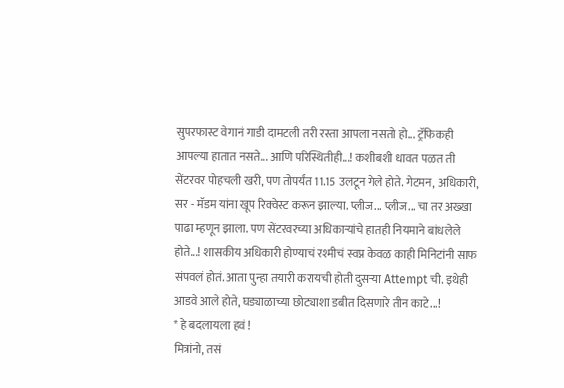सुपरफास्ट वेगानं गाडी दामटली तरी रस्ता आपला नसतो हो... ट्रॅफिकही आपल्या हातात नसते... आणि परिस्थितीही...! कशीबशी धावत पळत ती सेंटरवर पोहचली खरी, पण तोपर्यंत 11.15 उलटून गेले होते. गेटमन, अधिकारी, सर - मॅडम यांना खूप रिक्वेस्ट करून झाल्या. प्लीज... प्लीज... चा तर अख्खा पाढा म्हणून झाला. पण सेंटरवरच्या अधिकाऱ्यांचे हातही नियमाने बांधलेले होते...! शासकीय अधिकारी होण्याचं रश्मीचं स्वप्न केवळ काही मिनिटांनी साफ संपवलं होतं. आता पुन्हा तयारी करायची होती दुसऱ्या Attempt ची. इथेही आडवे आले होते, घड्याळाच्या छोट्याशा डबीत दिसणारे तीन काटे...!
* हे बदलायला हवं !
मित्रांनो, तसं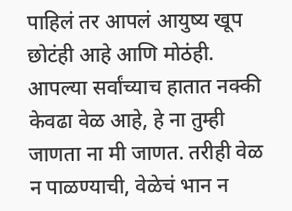पाहिलं तर आपलं आयुष्य खूप छोटंही आहे आणि मोठंही. आपल्या सर्वांच्याच हातात नक्की केवढा वेळ आहे, हे ना तुम्ही जाणता ना मी जाणत. तरीही वेळ न पाळण्याची, वेळेचं भान न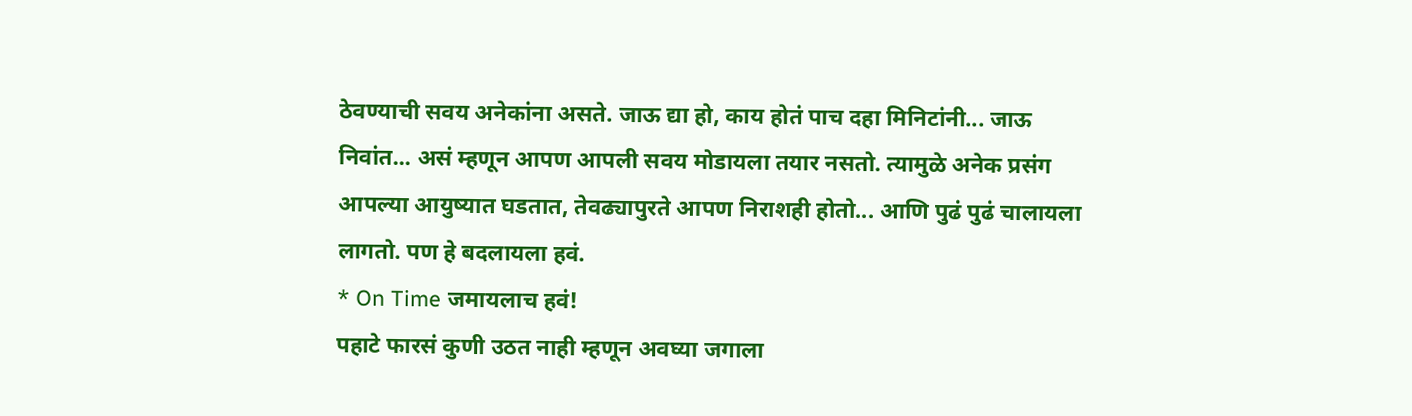ठेवण्याची सवय अनेकांना असते. जाऊ द्या हो, काय होतं पाच दहा मिनिटांनी... जाऊ निवांत... असं म्हणून आपण आपली सवय मोडायला तयार नसतो. त्यामुळे अनेक प्रसंग आपल्या आयुष्यात घडतात, तेवढ्यापुरते आपण निराशही होतो... आणि पुढं पुढं चालायला लागतो. पण हे बदलायला हवं.
* On Time जमायलाच हवं!
पहाटे फारसं कुणी उठत नाही म्हणून अवघ्या जगाला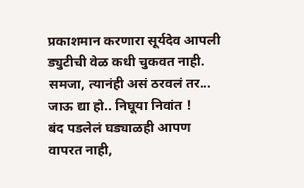प्रकाशमान करणारा सूर्यदेव आपली ड्युटीची वेळ कधी चुकवत नाही. समजा, त्यानंही असं ठरवलं तर... जाऊ द्या हो.. निघूया निवांत !
बंद पडलेलं घड्याळही आपण वापरत नाही,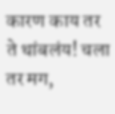कारण काय तर ते थांबलंय! चला तर मग,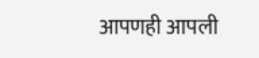आपणही आपली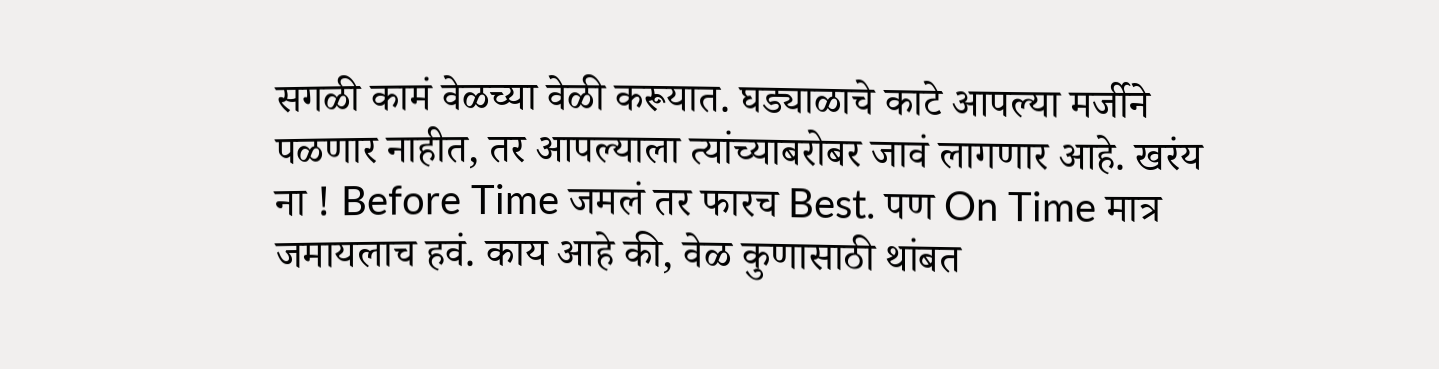सगळी कामं वेळच्या वेळी करूयात. घड्याळाचे काटे आपल्या मर्जीने पळणार नाहीत, तर आपल्याला त्यांच्याबरोबर जावं लागणार आहे. खरंय ना ! Before Time जमलं तर फारच Best. पण On Time मात्र जमायलाच हवं. काय आहे की, वेळ कुणासाठी थांबत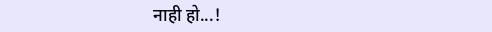नाही हो...!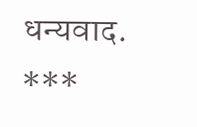धन्यवाद.
***